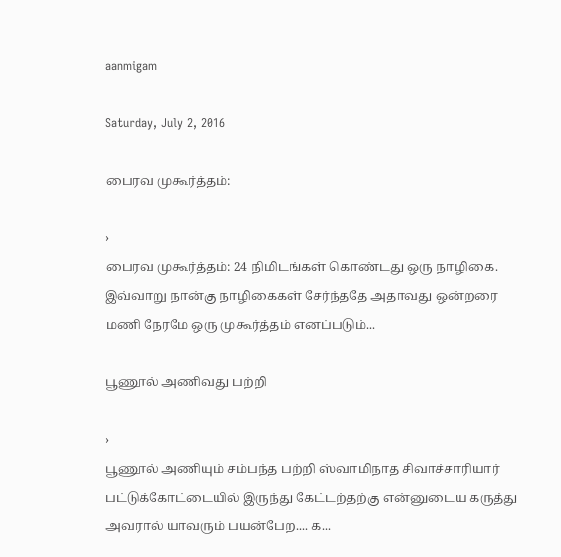aanmigam

Saturday, July 2, 2016

பைரவ முகூர்த்தம்:

›
பைரவ முகூர்த்தம்: 24 நிமிடங்கள் கொண்டது ஒரு நாழிகை. இவ்வாறு நான்கு நாழிகைகள் சேர்ந்ததே அதாவது ஒன்றரை மணி நேரமே ஒரு முகூர்த்தம் எனப்படும்...

பூணூல் அணிவது பற்றி

›
பூணூல் அணியும் சம்பந்த பற்றி ஸ்வாமிநாத சிவாச்சாரியார் பட்டுக்கோட்டையில் இருந்து கேட்டற்தற்கு என்னுடைய கருத்து அவரால் யாவரும் பயன்பேற.... க...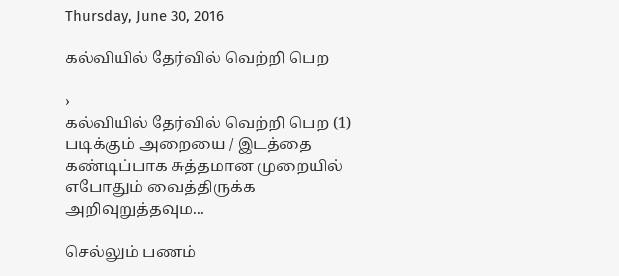Thursday, June 30, 2016

கல்வியில் தேர்வில் வெற்றி பெற

›
கல்வியில் தேர்வில் வெற்றி பெற (1) படிக்கும் அறையை / இடத்தை கண்டிப்பாக சுத்தமான முறையில் எபோதும் வைத்திருக்க அறிவுறுத்தவும...

செல்லும் பணம்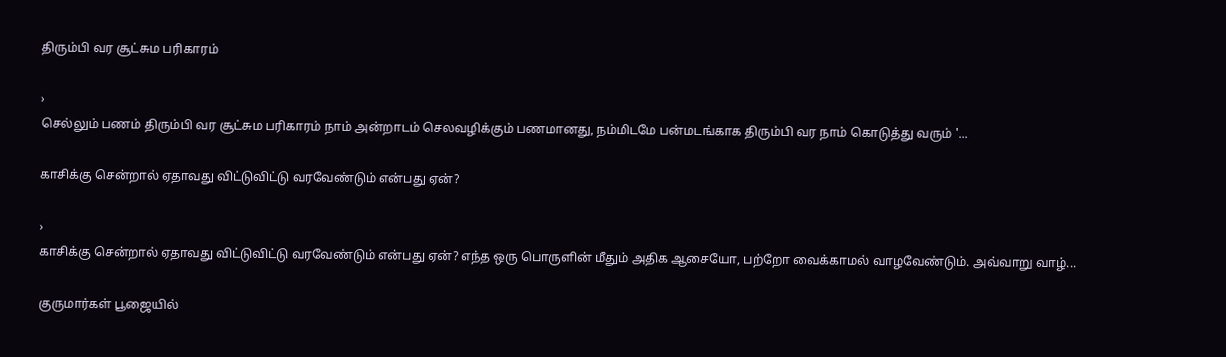திரும்பி வர சூட்சும பரிகாரம்

›
செல்லும் பணம் திரும்பி வர சூட்சும பரிகாரம் நாம் அன்றாடம் செலவழிக்கும் பணமானது, நம்மிடமே பன்மடங்காக திரும்பி வர நாம் கொடுத்து வரும் '...

காசிக்கு சென்றால் ஏதாவது விட்டுவிட்டு வரவேண்டும் என்பது ஏன்?

›
காசிக்கு சென்றால் ஏதாவது விட்டுவிட்டு வரவேண்டும் என்பது ஏன்? எந்த ஒரு பொருளின் மீதும் அதிக ஆசையோ, பற்றோ வைக்காமல் வாழவேண்டும். அவ்வாறு வாழ்...

குருமார்கள் பூஜையில்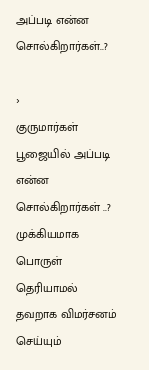அப்படி என்ன சொல்கிறார்கள்..?

›
குருமார்கள் பூஜையில் அப்படி என்ன சொல்கிறார்கள் ..? முக்கியமாக பொருள் தெரியாமல் தவறாக விமர்சனம் செய்யும்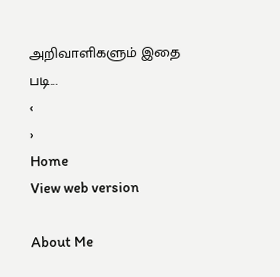அறிவாளிகளும் இதை படி...
‹
›
Home
View web version

About Me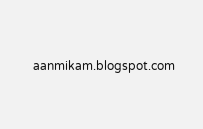aanmikam.blogspot.com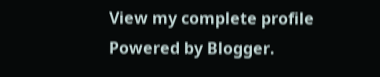View my complete profile
Powered by Blogger.